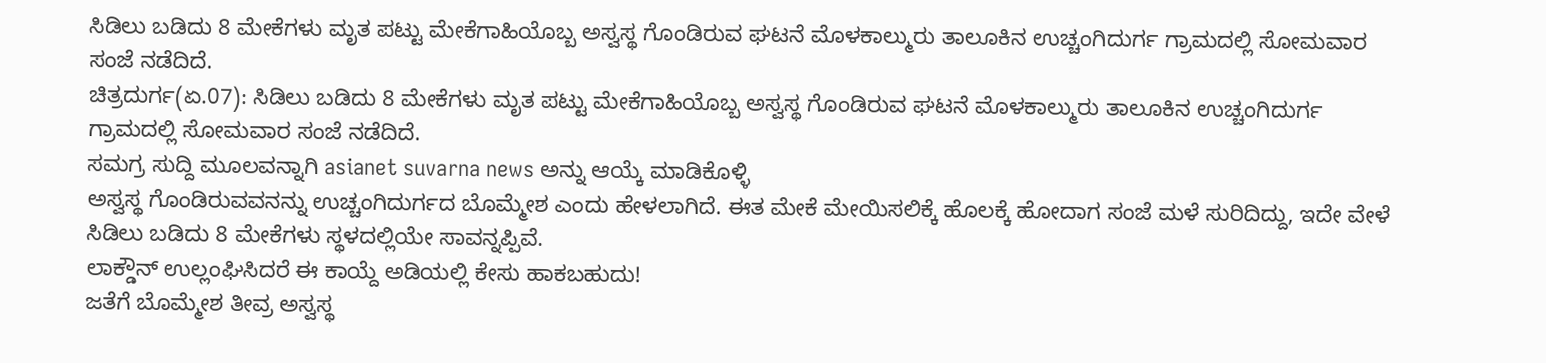ಸಿಡಿಲು ಬಡಿದು 8 ಮೇಕೆಗಳು ಮೃತ ಪಟ್ಟು ಮೇಕೆಗಾಹಿಯೊಬ್ಬ ಅಸ್ವಸ್ಥ ಗೊಂಡಿರುವ ಘಟನೆ ಮೊಳಕಾಲ್ಮುರು ತಾಲೂಕಿನ ಉಚ್ಚಂಗಿದುರ್ಗ ಗ್ರಾಮದಲ್ಲಿ ಸೋಮವಾರ ಸಂಜೆ ನಡೆದಿದೆ.
ಚಿತ್ರದುರ್ಗ(ಏ.07): ಸಿಡಿಲು ಬಡಿದು 8 ಮೇಕೆಗಳು ಮೃತ ಪಟ್ಟು ಮೇಕೆಗಾಹಿಯೊಬ್ಬ ಅಸ್ವಸ್ಥ ಗೊಂಡಿರುವ ಘಟನೆ ಮೊಳಕಾಲ್ಮುರು ತಾಲೂಕಿನ ಉಚ್ಚಂಗಿದುರ್ಗ ಗ್ರಾಮದಲ್ಲಿ ಸೋಮವಾರ ಸಂಜೆ ನಡೆದಿದೆ.
ಸಮಗ್ರ ಸುದ್ದಿ ಮೂಲವನ್ನಾಗಿ asianet suvarna news ಅನ್ನು ಆಯ್ಕೆ ಮಾಡಿಕೊಳ್ಳಿ
ಅಸ್ವಸ್ಥ ಗೊಂಡಿರುವವನನ್ನು ಉಚ್ಚಂಗಿದುರ್ಗದ ಬೊಮ್ಮೇಶ ಎಂದು ಹೇಳಲಾಗಿದೆ. ಈತ ಮೇಕೆ ಮೇಯಿಸಲಿಕ್ಕೆ ಹೊಲಕ್ಕೆ ಹೋದಾಗ ಸಂಜೆ ಮಳೆ ಸುರಿದಿದ್ದು, ಇದೇ ವೇಳೆ ಸಿಡಿಲು ಬಡಿದು 8 ಮೇಕೆಗಳು ಸ್ಥಳದಲ್ಲಿಯೇ ಸಾವನ್ನಪ್ಪಿವೆ.
ಲಾಕ್ಡೌನ್ ಉಲ್ಲಂಘಿಸಿದರೆ ಈ ಕಾಯ್ದೆ ಅಡಿಯಲ್ಲಿ ಕೇಸು ಹಾಕಬಹುದು!
ಜತೆಗೆ ಬೊಮ್ಮೇಶ ತೀವ್ರ ಅಸ್ವಸ್ಥ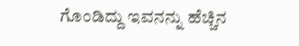ಗೊಂಡಿದ್ದು ಇವನನ್ನು ಹೆಚ್ಚಿನ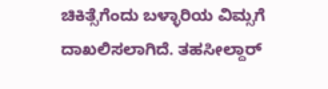ಚಿಕಿತ್ಸೆಗೆಂದು ಬಳ್ಳಾರಿಯ ವಿಮ್ಸಗೆ ದಾಖಲಿಸಲಾಗಿದೆ. ತಹಸೀಲ್ದಾರ್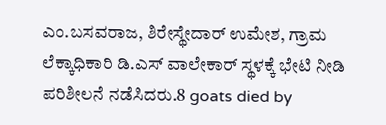ಎಂ.ಬಸವರಾಜ, ಶಿರೇಸ್ಥೇದಾರ್ ಉಮೇಶ, ಗ್ರಾಮ ಲೆಕ್ಕಾಧಿಕಾರಿ ಡಿ.ಎಸ್ ವಾಲೇಕಾರ್ ಸ್ಥಳಕ್ಕೆ ಭೇಟಿ ನೀಡಿ ಪರಿಶೀಲನೆ ನಡೆಸಿದರು.8 goats died by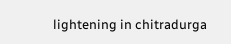lightening in chitradurga